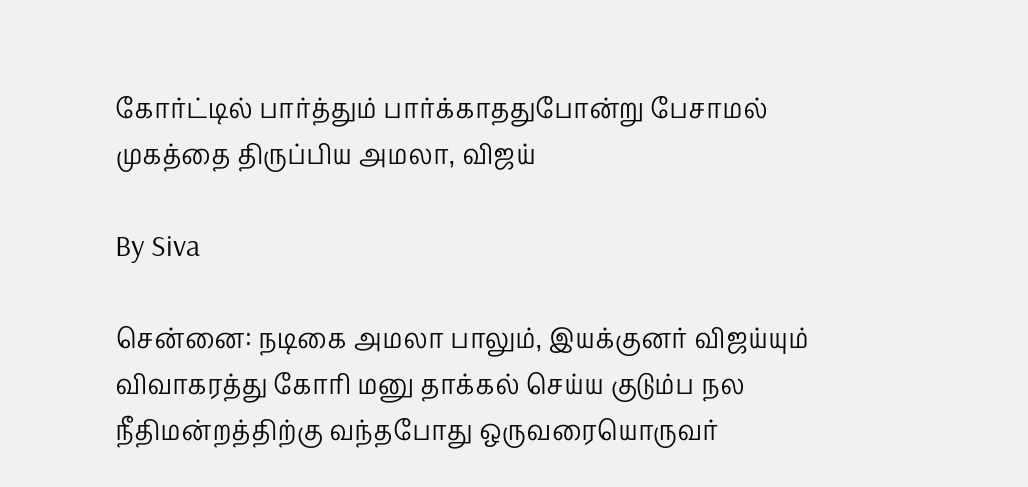கோர்ட்டில் பார்த்தும் பார்க்காததுபோன்று பேசாமல் முகத்தை திருப்பிய அமலா, விஜய்

By Siva

சென்னை: நடிகை அமலா பாலும், இயக்குனர் விஜய்யும் விவாகரத்து கோரி மனு தாக்கல் செய்ய குடும்ப நல நீதிமன்றத்திற்கு வந்தபோது ஒருவரையொருவர்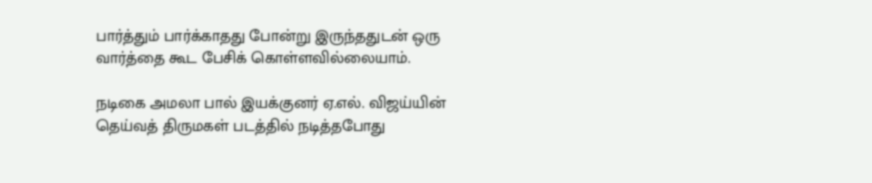பார்த்தும் பார்க்காதது போன்று இருந்ததுடன் ஒரு வார்த்தை கூட பேசிக் கொள்ளவில்லையாம்.

நடிகை அமலா பால் இயக்குனர் ஏ.எல். விஜய்யின் தெய்வத் திருமகள் படத்தில் நடித்தபோது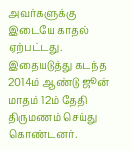அவர்களுக்கு இடையே காதல் ஏற்பட்டது. இதையடுத்து கடந்த 2014ம் ஆண்டு ஜூன் மாதம் 12ம் தேதி திருமணம் செய்து கொண்டனர்.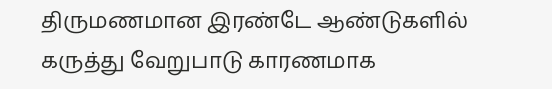திருமணமான இரண்டே ஆண்டுகளில் கருத்து வேறுபாடு காரணமாக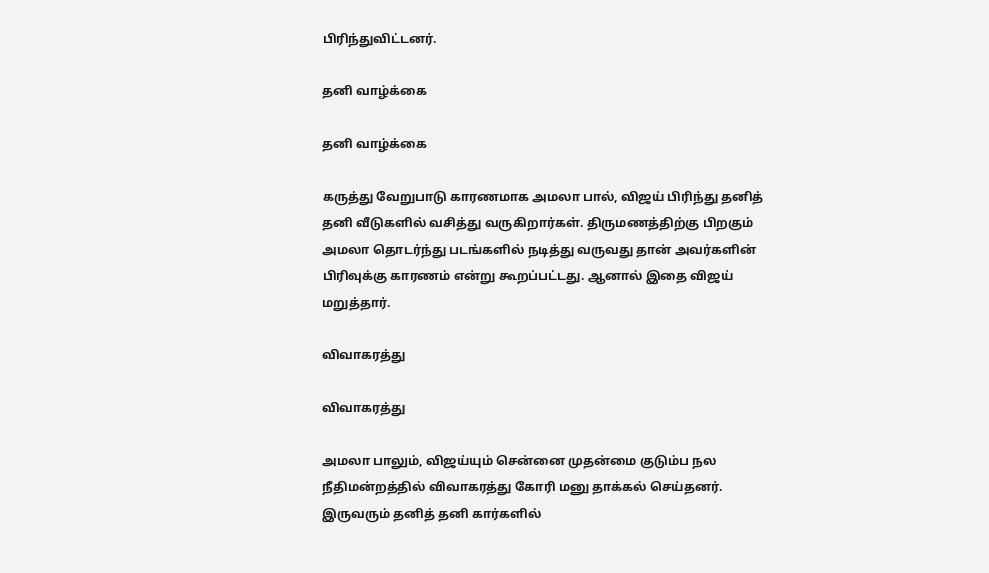பிரிந்துவிட்டனர்.

தனி வாழ்க்கை

தனி வாழ்க்கை

கருத்து வேறுபாடு காரணமாக அமலா பால், விஜய் பிரிந்து தனித் தனி வீடுகளில் வசித்து வருகிறார்கள். திருமணத்திற்கு பிறகும் அமலா தொடர்ந்து படங்களில் நடித்து வருவது தான் அவர்களின் பிரிவுக்கு காரணம் என்று கூறப்பட்டது. ஆனால் இதை விஜய் மறுத்தார்.

விவாகரத்து

விவாகரத்து

அமலா பாலும், விஜய்யும் சென்னை முதன்மை குடும்ப நல நீதிமன்றத்தில் விவாகரத்து கோரி மனு தாக்கல் செய்தனர். இருவரும் தனித் தனி கார்களில்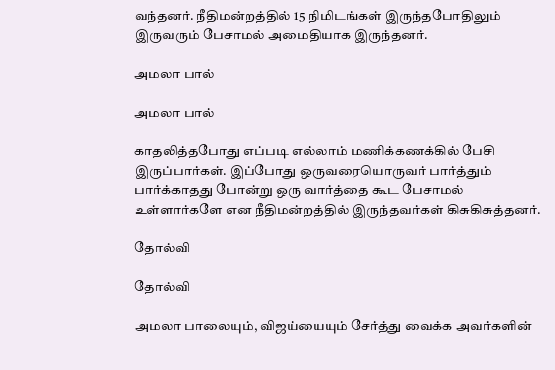வந்தனர். நீதிமன்றத்தில் 15 நிமிடங்கள் இருந்தபோதிலும் இருவரும் பேசாமல் அமைதியாக இருந்தனர்.

அமலா பால்

அமலா பால்

காதலித்தபோது எப்படி எல்லாம் மணிக்கணக்கில் பேசி இருப்பார்கள். இப்போது ஒருவரையொருவர் பார்த்தும் பார்க்காதது போன்று ஒரு வார்த்தை கூட பேசாமல் உள்ளார்களே என நீதிமன்றத்தில் இருந்தவர்கள் கிசுகிசுத்தனர்.

தோல்வி

தோல்வி

அமலா பாலையும், விஜய்யையும் சேர்த்து வைக்க அவர்களின்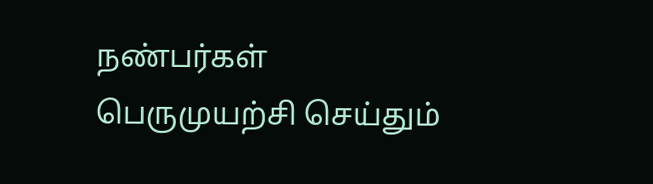நண்பர்கள் பெருமுயற்சி செய்தும்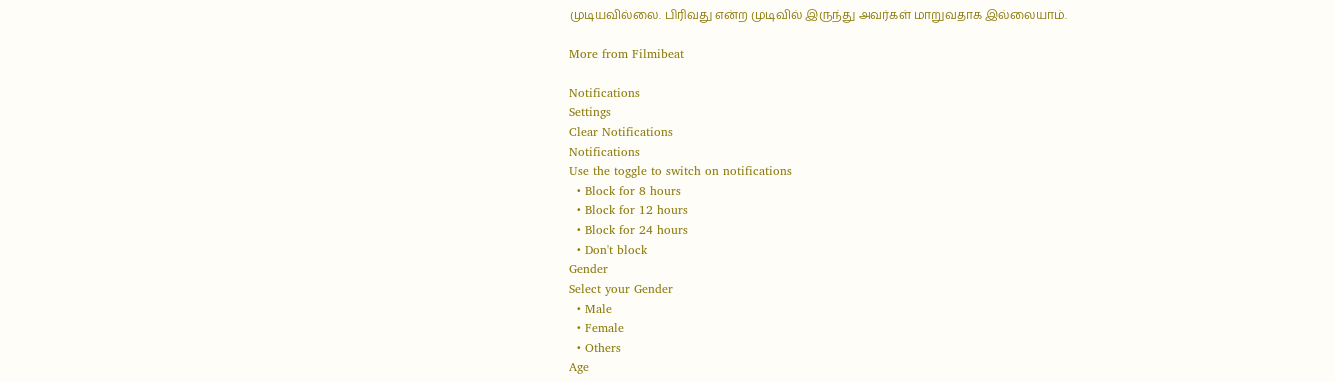முடியவில்லை. பிரிவது என்ற முடிவில் இருந்து அவர்கள் மாறுவதாக இல்லையாம்.

More from Filmibeat

Notifications
Settings
Clear Notifications
Notifications
Use the toggle to switch on notifications
  • Block for 8 hours
  • Block for 12 hours
  • Block for 24 hours
  • Don't block
Gender
Select your Gender
  • Male
  • Female
  • Others
Age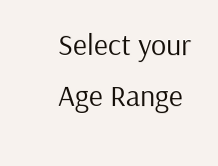Select your Age Range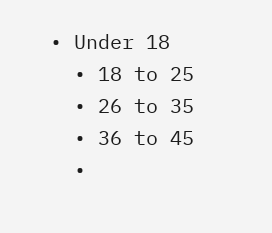• Under 18
  • 18 to 25
  • 26 to 35
  • 36 to 45
  •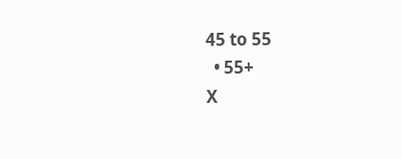45 to 55
  • 55+
X